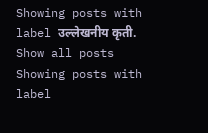Showing posts with label उल्लेखनीय कृती. Show all posts
Showing posts with label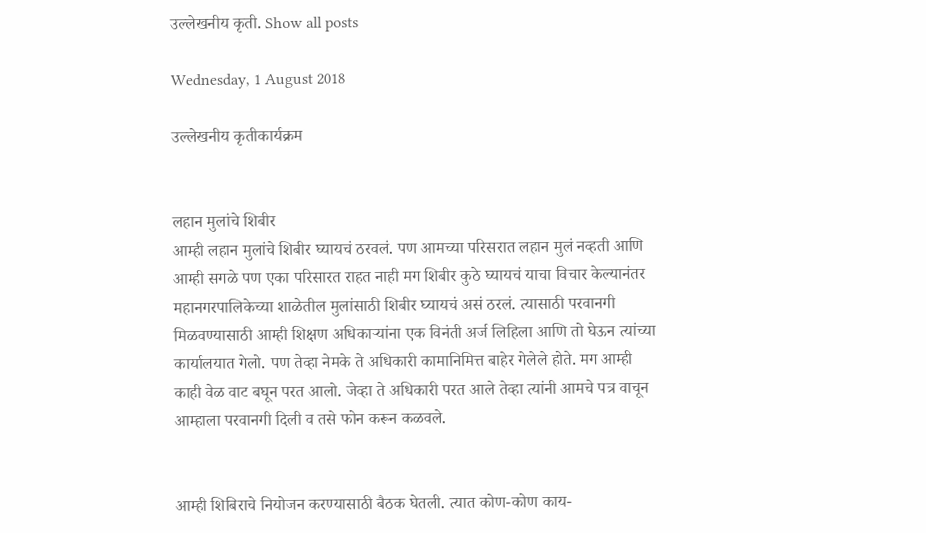उल्लेखनीय कृती. Show all posts

Wednesday, 1 August 2018

उल्लेखनीय कृतीकार्यक्रम


लहान मुलांचे शिबीर
आम्ही लहान मुलांचे शिबीर घ्यायचं ठरवलं. पण आमच्या परिसरात लहान मुलं नव्हती आणि आम्ही सगळे पण एका परिसारत राहत नाही मग शिबीर कुठे घ्यायचं याचा विचार केल्यानंतर महानगरपालिकेच्या शाळेतील मुलांसाठी शिबीर घ्यायचं असं ठरलं. त्यासाठी परवानगी मिळवण्यासाठी आम्ही शिक्षण अधिकाऱ्यांना एक विनंती अर्ज लिहिला आणि तो घेऊन त्यांच्या कार्यालयात गेलो. पण तेव्हा नेमके ते अधिकारी कामानिमित्त बाहेर गेलेले होते. मग आम्ही काही वेळ वाट बघून परत आलो. जेव्हा ते अधिकारी परत आले तेव्हा त्यांनी आमचे पत्र वाचून आम्हाला परवानगी दिली व तसे फोन करून कळवले.


आम्ही शिबिराचे नियोजन करण्यासाठी बैठक घेतली. त्यात कोण-कोण काय-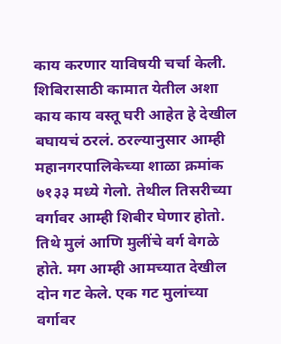काय करणार याविषयी चर्चा केली. शिबिरासाठी कामात येतील अशा काय काय वस्तू घरी आहेत हे देखील बघायचं ठरलं. ठरल्यानुसार आम्ही महानगरपालिकेच्या शाळा क्रमांक ७१३३ मध्ये गेलो. तेथील तिसरीच्या वर्गावर आम्ही शिबीर घेणार होतो. तिथे मुलं आणि मुलींचे वर्ग वेगळे होते. मग आम्ही आमच्यात देखील दोन गट केले. एक गट मुलांच्या वर्गावर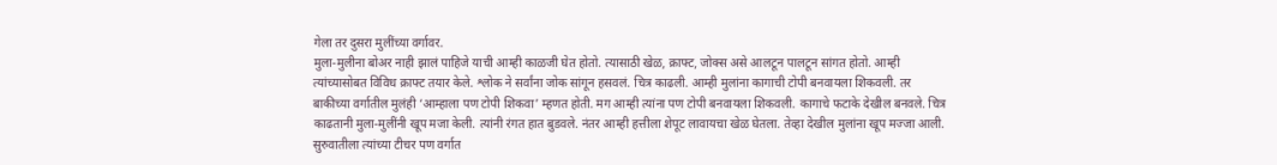गेला तर दुसरा मुलींच्या वर्गावर.
मुला-मुलीना बोअर नाही झालं पाहिजे याची आम्ही काळजी घेत होतो. त्यासाठी खेळ, क्राफ्ट, जोक्स असे आलटून पालटून सांगत होतो. आम्ही त्यांच्यासोबत विविध क्राफ्ट तयार केले. श्लोक ने सर्वांना जोक सांगून हसवलं. चित्र काढली. आम्ही मुलांना कागाची टोपी बनवायला शिकवली. तर बाकीच्या वर्गातील मुलंही ‘आम्हाला पण टोपी शिकवा’ म्हणत होती. मग आम्ही त्यांना पण टोपी बनवायला शिकवली. कागाचे फटाके देखील बनवले. चित्र काढतानी मुला-मुलींनी खूप मजा केली. त्यांनी रंगत हात बुडवले. नंतर आम्ही हत्तीला शेपूट लावायचा खेळ घेतला. तेव्हा देखील मुलांना खूप मज्जा आली. सुरुवातीला त्यांच्या टीचर पण वर्गात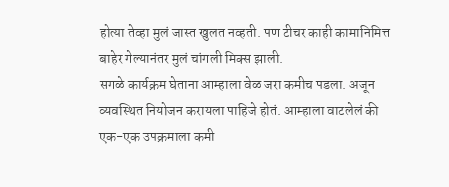होत्या तेव्हा मुलं जास्त खुलत नव्हती. पण टीचर काही कामानिमित्त बाहेर गेल्यानंतर मुलं चांगली मिक्स झाली.
सगळे कार्यक्रम घेताना आम्हाला वेळ जरा कमीच पडला. अजून व्यवस्थित नियोजन करायला पाहिजे होतं. आम्हाला वाटलेलं की एक-एक उपक्रमाला कमी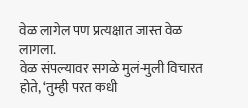वेळ लागेल पण प्रत्यक्षात जास्त वेळ लागला.
वेळ संपल्यावर सगळे मुलं-मुली विचारत होते, ‘तुम्ही परत कधी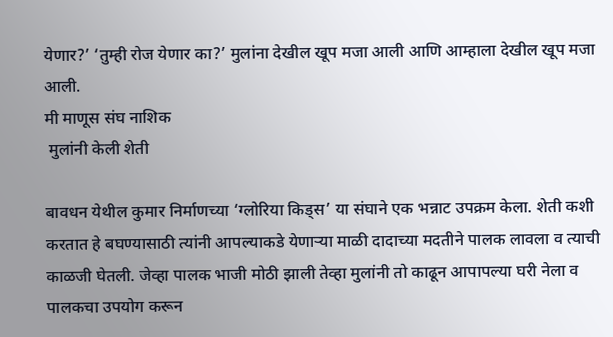येणार?’ ‘तुम्ही रोज येणार का?’ मुलांना देखील खूप मजा आली आणि आम्हाला देखील खूप मजा आली.
मी माणूस संघ नाशिक
 मुलांनी केली शेती

बावधन येथील कुमार निर्माणच्या ‘ग्लोरिया किड्स’ या संघाने एक भन्नाट उपक्रम केला. शेती कशी करतात हे बघण्यासाठी त्यांनी आपल्याकडे येणाऱ्या माळी दादाच्या मदतीने पालक लावला व त्याची काळजी घेतली. जेव्हा पालक भाजी मोठी झाली तेव्हा मुलांनी तो काढून आपापल्या घरी नेला व पालकचा उपयोग करून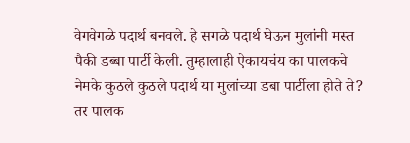वेगवेगळे पदार्थ बनवले. हे सगळे पदार्थ घेऊन मुलांनी मस्त पैकी डब्बा पार्टी केली. तुम्हालाही ऐकायचंय का पालकचे नेमके कुठले कुठले पदार्थ या मुलांच्या डबा पार्टीला होते ते? तर पालक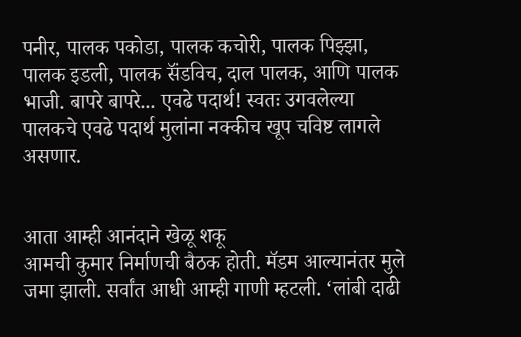पनीर, पालक पकोडा, पालक कचोरी, पालक पिझ्झा, पालक इडली, पालक सॅंडविच, दाल पालक, आणि पालक भाजी. बापरे बापरे... एवढे पदार्थ! स्वतः उगवलेल्या पालकचे एवढे पदार्थ मुलांना नक्कीच खूप चविष्ट लागले असणार.


आता आम्ही आनंदाने खेळू शकू
आमची कुमार निर्माणची बैठक होती. मॅडम आल्यानंतर मुले जमा झाली. सर्वांत आधी आम्ही गाणी म्हटली. ‘लांबी दाढी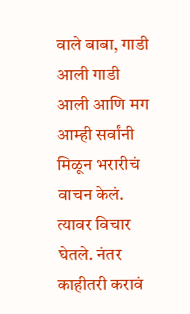वाले बाबा, गाडी आली गाडी आली आणि मग आम्ही सर्वांनी मिळून भरारीचं वाचन केलं. त्यावर विचार घेतले. नंतर काहीतरी करावं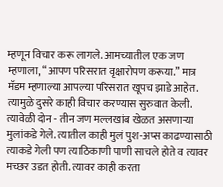म्हणून विचार करू लागले. आमच्यातील एक जण म्हणाला, “आपण परिसरात वृक्षारोपण करूया.” मात्र मॅडम म्हणाल्या आपल्या परिसरात खूपच झाडे आहेत. त्यामुळे दुसरे काही विचार करण्यास सुरुवात केली. त्यावेळी दोन - तीन जण मल्लखांब खेळत असणाऱ्या मुलांकडे गेले. त्यातील काही मुलं पुश-अप्स काढण्यासाठी त्याकडे गेली पण त्याठिकाणी पाणी साचले होते व त्यावर मच्छर उडत होती. त्यावर काही करता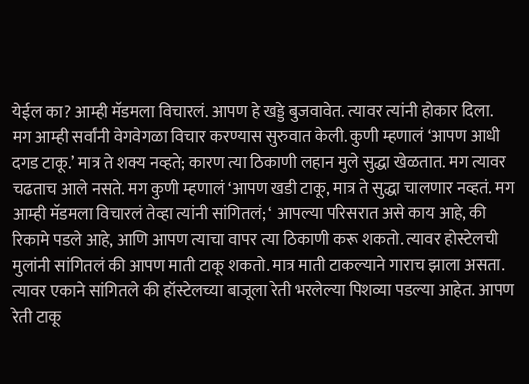येईल का? आम्ही मॅडमला विचारलं. आपण हे खड्डे बुजवावेत. त्यावर त्यांनी होकार दिला. मग आम्ही सर्वांनी वेगवेगळा विचार करण्यास सुरुवात केली. कुणी म्हणालं ‘आपण आधी दगड टाकू.’ मात्र ते शक्य नव्हते; कारण त्या ठिकाणी लहान मुले सुद्धा खेळतात. मग त्यावर चढताच आले नसते. मग कुणी म्हणालं ‘आपण खडी टाकू, मात्र ते सुद्धा चालणार नव्हतं. मग आम्ही मॅडमला विचारलं तेव्हा त्यांनी सांगितलं; ‘ आपल्या परिसरात असे काय आहे, की रिकामे पडले आहे, आणि आपण त्याचा वापर त्या ठिकाणी करू शकतो. त्यावर होस्टेलची मुलांनी सांगितलं की आपण माती टाकू शकतो. मात्र माती टाकल्याने गाराच झाला असता. त्यावर एकाने सांगितले की हॉस्टेलच्या बाजूला रेती भरलेल्या पिशव्या पडल्या आहेत. आपण रेती टाकू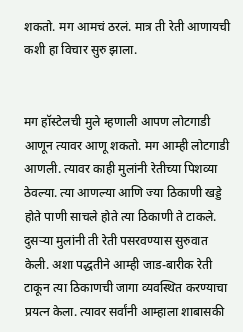शकतो. मग आमचं ठरलं. मात्र ती रेती आणायची कशी हा विचार सुरु झाला.


मग हॉस्टेलची मुले म्हणाली आपण लोटगाडी आणून त्यावर आणू शकतो. मग आम्ही लोटगाडी आणली. त्यावर काही मुलांनी रेतीच्या पिशव्या ठेवल्या. त्या आणल्या आणि ज्या ठिकाणी खड्डे होते पाणी साचले होते त्या ठिकाणी ते टाकले. दुसऱ्या मुलांनी ती रेती पसरवण्यास सुरुवात केली. अशा पद्धतीने आम्ही जाड-बारीक रेती टाकून त्या ठिकाणची जागा व्यवस्थित करण्याचा प्रयत्न केला. त्यावर सर्वांनी आम्हाला शाबासकी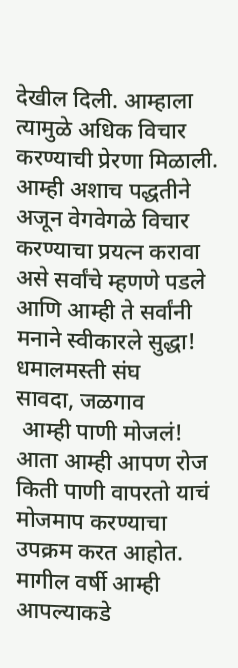देखील दिली. आम्हाला त्यामुळे अधिक विचार करण्याची प्रेरणा मिळाली.
आम्ही अशाच पद्धतीने अजून वेगवेगळे विचार करण्याचा प्रयत्न करावा असे सर्वांचे म्हणणे पडले आणि आम्ही ते सर्वांनी मनाने स्वीकारले सुद्धा!
धमालमस्ती संघ
सावदा, जळगाव
 आम्ही पाणी मोजलं!
आता आम्ही आपण रोज किती पाणी वापरतो याचं मोजमाप करण्याचा उपक्रम करत आहोत. मागील वर्षी आम्ही आपल्याकडे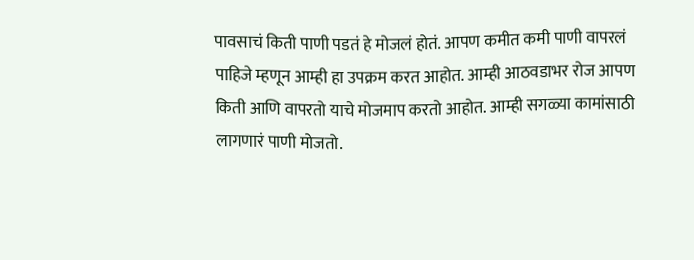पावसाचं किती पाणी पडतं हे मोजलं होतं. आपण कमीत कमी पाणी वापरलं पाहिजे म्हणून आम्ही हा उपक्रम करत आहोत. आम्ही आठवडाभर रोज आपण किती आणि वापरतो याचे मोजमाप करतो आहोत. आम्ही सगळ्या कामांसाठी लागणारं पाणी मोजतो.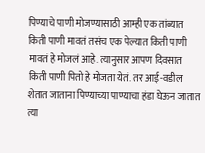पिण्याचे पाणी मोजण्यासाठी आम्ही एक तांब्यात किती पाणी मावतं तसंच एक पेल्यात किती पाणी मावतं हे मोजलं आहे. त्यानुसार आपण दिवसात किती पाणी पितो हे मोजता येतं. तर आई-वडील शेतात जाताना पिण्याच्या पाण्याचा हंडा घेऊन जातात त्या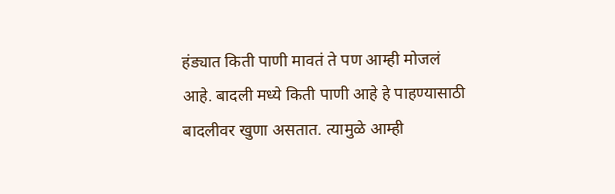हंड्यात किती पाणी मावतं ते पण आम्ही मोजलं आहे. बादली मध्ये किती पाणी आहे हे पाहण्यासाठी बादलीवर खुणा असतात. त्यामुळे आम्ही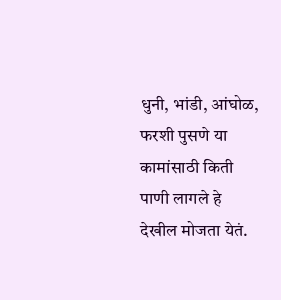धुनी, भांडी, आंघोळ, फरशी पुसणे या कामांसाठी किती पाणी लागले हे देखील मोजता येतं.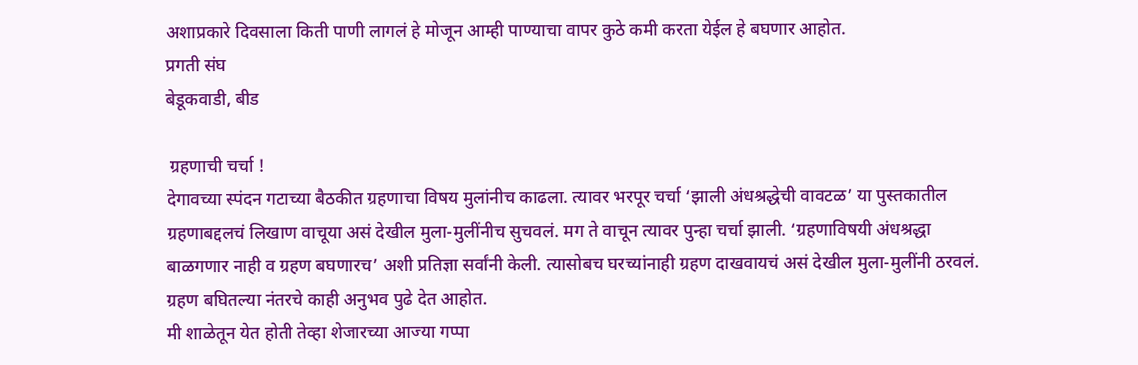अशाप्रकारे दिवसाला किती पाणी लागलं हे मोजून आम्ही पाण्याचा वापर कुठे कमी करता येईल हे बघणार आहोत.
प्रगती संघ
बेडूकवाडी, बीड

 ग्रहणाची चर्चा !
देगावच्या स्पंदन गटाच्या बैठकीत ग्रहणाचा विषय मुलांनीच काढला. त्यावर भरपूर चर्चा ‘झाली अंधश्रद्धेची वावटळ’ या पुस्तकातील ग्रहणाबद्दलचं लिखाण वाचूया असं देखील मुला-मुलींनीच सुचवलं. मग ते वाचून त्यावर पुन्हा चर्चा झाली. ‘ग्रहणाविषयी अंधश्रद्धा बाळगणार नाही व ग्रहण बघणारच’ अशी प्रतिज्ञा सर्वांनी केली. त्यासोबच घरच्यांनाही ग्रहण दाखवायचं असं देखील मुला-मुलींनी ठरवलं.
ग्रहण बघितल्या नंतरचे काही अनुभव पुढे देत आहोत.
मी शाळेतून येत होती तेव्हा शेजारच्या आज्या गप्पा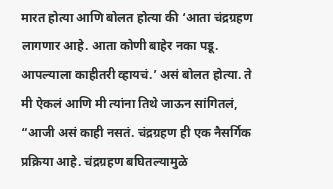मारत होत्या आणि बोलत होत्या की ‘आता चंद्रग्रहण लागणार आहे. आता कोणी बाहेर नका पडू. आपल्याला काहीतरी व्हायचं.’ असं बोलत होत्या. ते मी ऐकलं आणि मी त्यांना तिथे जाऊन सांगितलं, “आजी असं काही नसतं. चंद्रग्रहण ही एक नैसर्गिक प्रक्रिया आहे. चंद्रग्रहण बघितल्यामुळे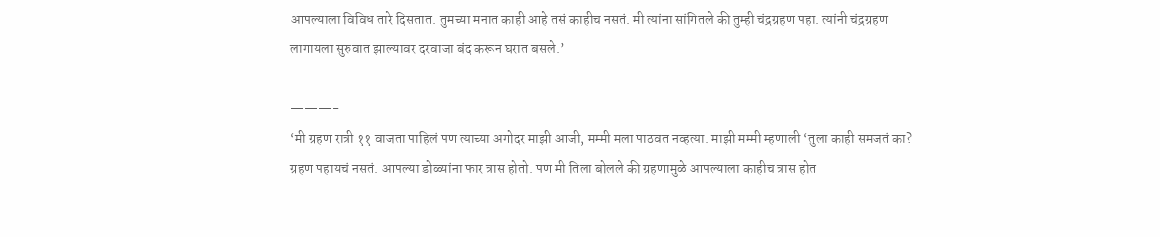आपल्याला विविध तारे दिसतात. तुमच्या मनात काही आहे तसं काहीच नसतं. मी त्यांना सांगितले की तुम्ही चंद्रग्रहण पहा. त्यांनी चंद्रग्रहण लागायला सुरुवात झाल्यावर दरवाजा बंद करून घरात बसले.’

———-
‘मी ग्रहण रात्री ११ वाजता पाहिलं पण त्याच्या अगोदर माझी आजी, मम्मी मला पाठवत नव्हत्या. माझी मम्मी म्हणाली ‘तुला काही समजतं का? ग्रहण पहायचं नसतं. आपल्या डोळ्यांना फार त्रास होतो. पण मी तिला बोलले की ग्रहणामुळे आपल्याला काहीच त्रास होत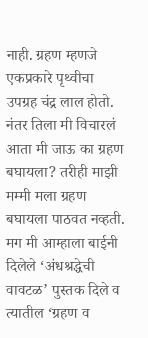नाही. ग्रहण म्हणजे एकप्रकारे पृथ्वीचा उपग्रह चंद्र लाल होतो. नंतर तिला मी विचारलं आता मी जाऊ का ग्रहण बघायला? तरीही माझी मम्मी मला ग्रहण बघायला पाठवत नव्हती. मग मी आम्हाला बाईनी दिलेले ‘अंधश्रद्धेची वावटळ’ पुस्तक दिले व त्यातील ‘ग्रहण व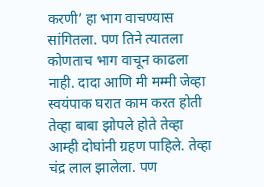करणी’ हा भाग वाचण्यास सांगितला. पण तिने त्यातला कोणताच भाग वाचून काढला नाही. दादा आणि मी मम्मी जेव्हा स्वयंपाक घरात काम करत होती तेव्हा बाबा झोपले होते तेव्हा आम्ही दोघांनी ग्रहण पाहिले. तेव्हा चंद्र लाल झालेला. पण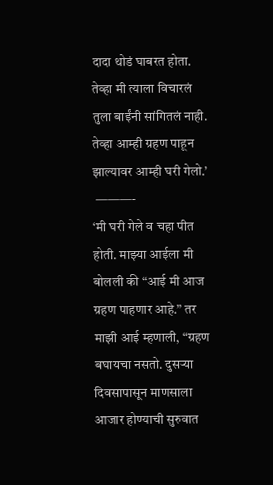दादा थोडं घाबरत होता. तेव्हा मी त्याला विचारलं तुला बाईंनी सांगितलं नाही. तेव्हा आम्ही ग्रहण पाहून झाल्यावर आम्ही घरी गेलो.’
 ———-
‘मी घरी गेले व चहा पीत होती. माझ्या आईला मी बोलली की “आई मी आज ग्रहण पाहणार आहे.” तर माझी आई म्हणाली, “ग्रहण बघायचा नसतो. दुसऱ्या दिवसापासून माणसाला आजार होण्याची सुरुवात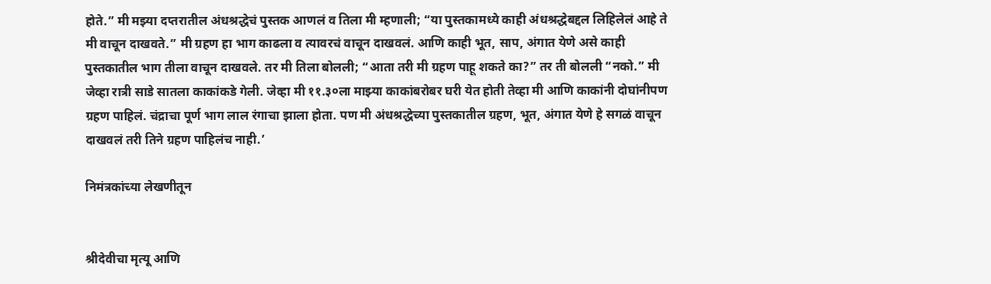होते.” मी मझ्या दप्तरातील अंधश्रद्धेचं पुस्तक आणलं व तिला मी म्हणाली; “या पुस्तकामध्ये काही अंधश्रद्धेबद्दल लिहिलेलं आहे ते मी वाचून दाखवते.” मी ग्रहण हा भाग काढला व त्यावरचं वाचून दाखवलं. आणि काही भूत, साप, अंगात येणे असे काही पुस्तकातील भाग तीला वाचून दाखवले. तर मी तिला बोलली; “आता तरी मी ग्रहण पाहू शकते का?” तर ती बोलली “नको.” मी जेव्हा रात्री साडे सातला काकांकडे गेली. जेव्हा मी ११.३०ला माझ्या काकांबरोबर घरी येत होती तेव्हा मी आणि काकांनी दोघांनीपण ग्रहण पाहिलं. चंद्राचा पूर्ण भाग लाल रंगाचा झाला होता. पण मी अंधश्रद्धेच्या पुस्तकातील ग्रहण, भूत, अंगात येणे हे सगळं वाचून दाखवलं तरी तिने ग्रहण पाहिलंच नाही.’

निमंत्रकांच्या लेखणीतून


श्रीदेवीचा मृत्यू आणि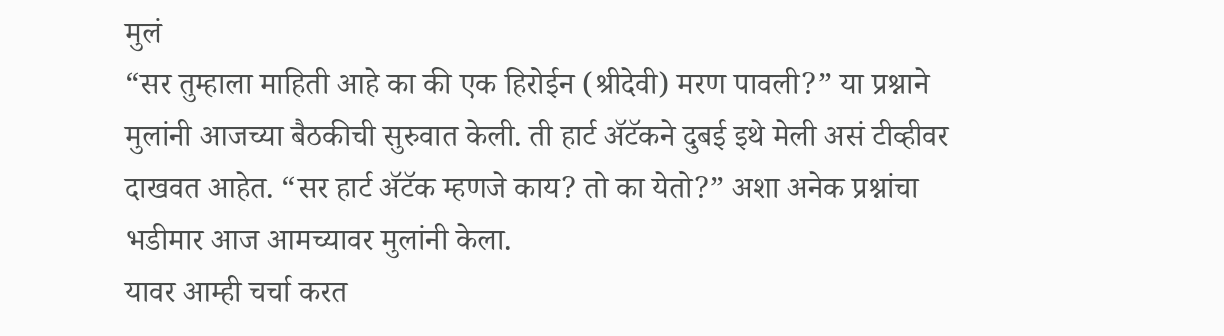मुलं
“सर तुम्हाला माहिती आहे का की एक हिरोईन (श्रीदेवी) मरण पावली?” या प्रश्नाने मुलांनी आजच्या बैठकीची सुरुवात केली. ती हार्ट ॲटॅकने दुबई इथे मेली असं टीव्हीवर दाखवत आहेत. “सर हार्ट ॲटॅक म्हणजे काय? तो का येतो?” अशा अनेक प्रश्नांचा भडीमार आज आमच्यावर मुलांनी केला.
यावर आम्ही चर्चा करत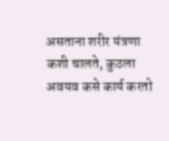असताना शरीर यंत्रणा कशी चालते, कुठला अवयव कसे कार्य करतो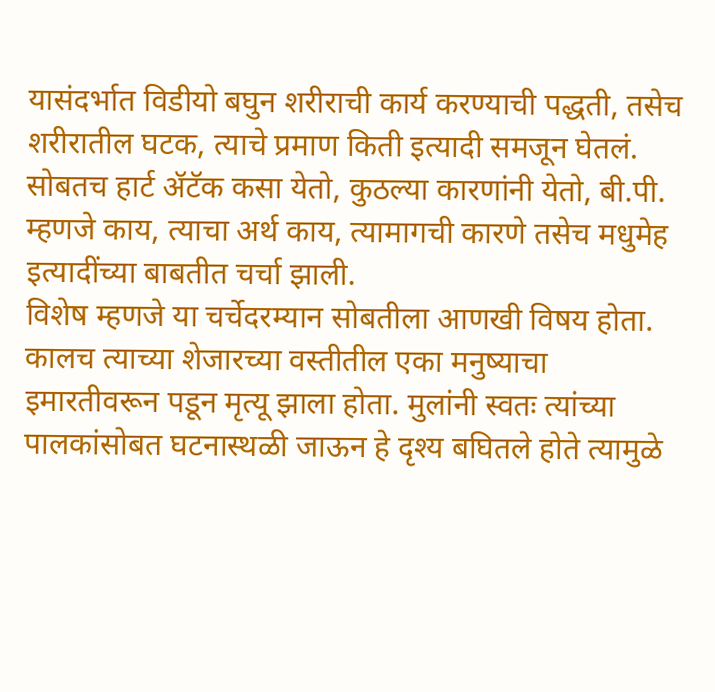यासंदर्भात विडीयो बघुन शरीराची कार्य करण्याची पद्धती, तसेच शरीरातील घटक, त्याचे प्रमाण किती इत्यादी समजून घेतलं. सोबतच हार्ट ॲटॅक कसा येतो, कुठल्या कारणांनी येतो, बी.पी. म्हणजे काय, त्याचा अर्थ काय, त्यामागची कारणे तसेच मधुमेह इत्यादींच्या बाबतीत चर्चा झाली.
विशेष म्हणजे या चर्चेदरम्यान सोबतीला आणखी विषय होता. कालच त्याच्या शेजारच्या वस्तीतील एका मनुष्याचा इमारतीवरून पडून मृत्यू झाला होता. मुलांनी स्वतः त्यांच्या पालकांसोबत घटनास्थळी जाऊन हे दृश्य बघितले होते त्यामुळे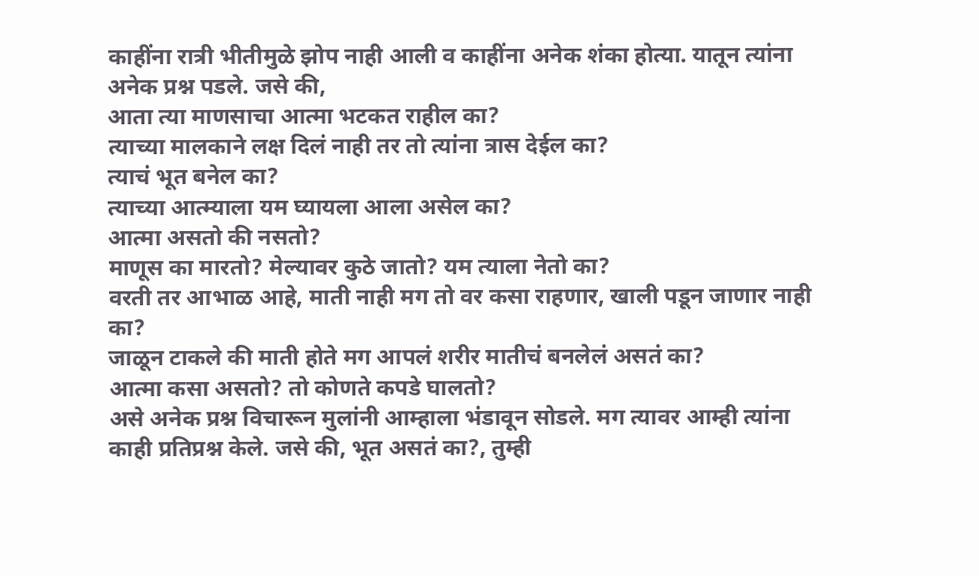काहींना रात्री भीतीमुळे झोप नाही आली व काहींना अनेक शंका होत्या. यातून त्यांना अनेक प्रश्न पडले. जसे की,
आता त्या माणसाचा आत्मा भटकत राहील का?
त्याच्या मालकाने लक्ष दिलं नाही तर तो त्यांना त्रास देईल का?
त्याचं भूत बनेल का?
त्याच्या आत्म्याला यम घ्यायला आला असेल का?
आत्मा असतो की नसतो?
माणूस का मारतो? मेल्यावर कुठे जातो? यम त्याला नेतो का?
वरती तर आभाळ आहे, माती नाही मग तो वर कसा राहणार, खाली पडून जाणार नाही का?
जाळून टाकले की माती होते मग आपलं शरीर मातीचं बनलेलं असतं का?
आत्मा कसा असतो? तो कोणते कपडे घालतो?
असे अनेक प्रश्न विचारून मुलांनी आम्हाला भंडावून सोडले. मग त्यावर आम्ही त्यांना काही प्रतिप्रश्न केले. जसे की, भूत असतं का?, तुम्ही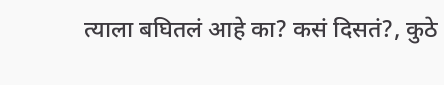त्याला बघितलं आहे का? कसं दिसतं?, कुठे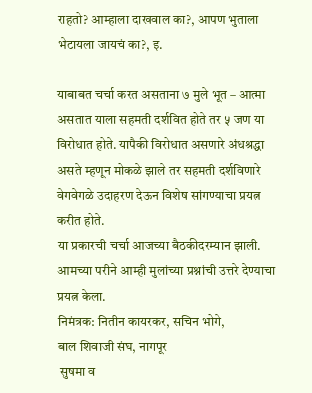राहतो? आम्हाला दाखवाल का?, आपण भुताला भेटायला जायचं का?, इ.

याबाबत चर्चा करत असताना ७ मुले भूत – आत्मा असतात याला सहमती दर्शवित होते तर ५ जण या विरोधात होते. यापैकी विरोधात असणारे अंधश्रद्धा असते म्हणून मोकळे झाले तर सहमती दर्शविणारे वेगवेगळे उदाहरण देऊन विशेष सांगण्याचा प्रयत्न करीत होते.
या प्रकारची चर्चा आजच्या बैठकीदरम्यान झाली. आमच्या परीने आम्ही मुलांच्या प्रश्नांची उत्तरे देण्याचा प्रयत्न केला.
निमंत्रक: नितीन कायरकर, सचिन भोगे,
बाल शिवाजी संघ, नागपूर
 सुषमा व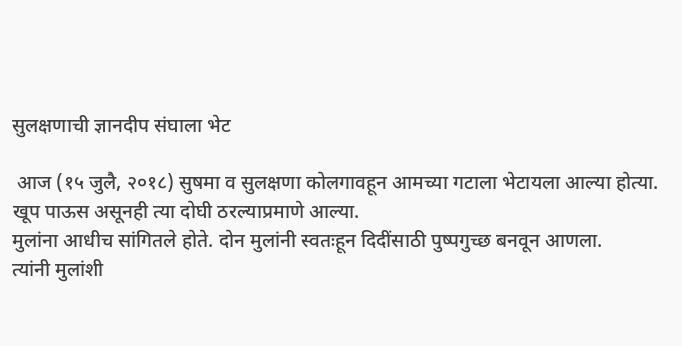सुलक्षणाची ज्ञानदीप संघाला भेट

 आज (१५ जुलै, २०१८) सुषमा व सुलक्षणा कोलगावहून आमच्या गटाला भेटायला आल्या होत्या. खूप पाऊस असूनही त्या दोघी ठरल्याप्रमाणे आल्या.
मुलांना आधीच सांगितले होते. दोन मुलांनी स्वतःहून दिदींसाठी पुष्पगुच्छ बनवून आणला.
त्यांनी मुलांशी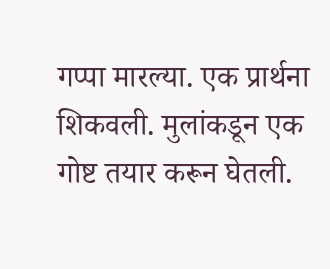गप्पा मारल्या. एक प्रार्थना शिकवली. मुलांकडून एक गोष्ट तयार करून घेतली.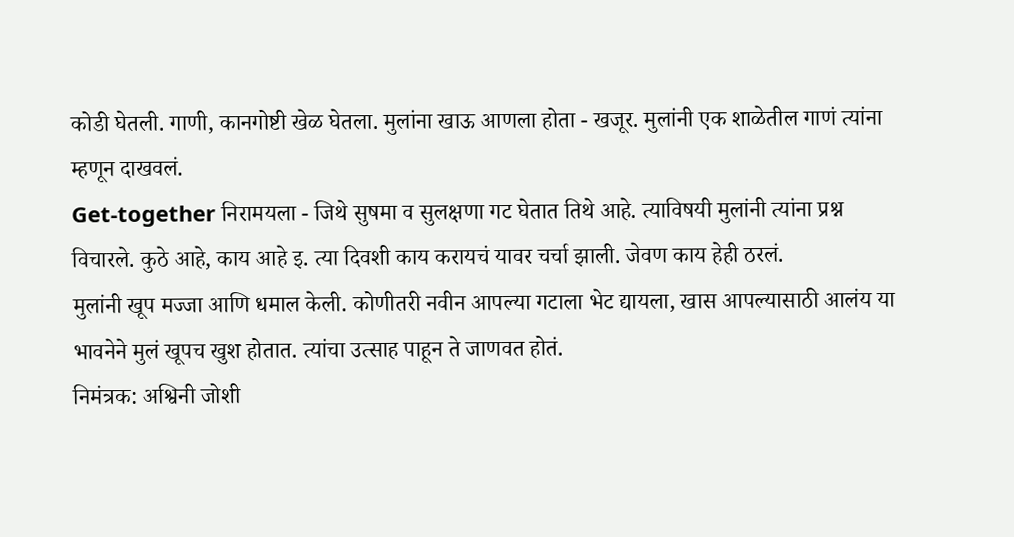कोडी घेतली. गाणी, कानगोष्टी खेळ घेतला. मुलांना खाऊ आणला होता - खजूर. मुलांनी एक शाळेतील गाणं त्यांना म्हणून दाखवलं.
Get-together निरामयला - जिथे सुषमा व सुलक्षणा गट घेतात तिथे आहे. त्याविषयी मुलांनी त्यांना प्रश्न विचारले. कुठे आहे, काय आहे इ. त्या दिवशी काय करायचं यावर चर्चा झाली. जेवण काय हेही ठरलं.
मुलांनी खूप मज्जा आणि धमाल केली. कोणीतरी नवीन आपल्या गटाला भेट द्यायला, खास आपल्यासाठी आलंय या भावनेने मुलं खूपच खुश होतात. त्यांचा उत्साह पाहून ते जाणवत होतं.
निमंत्रक: अश्विनी जोशी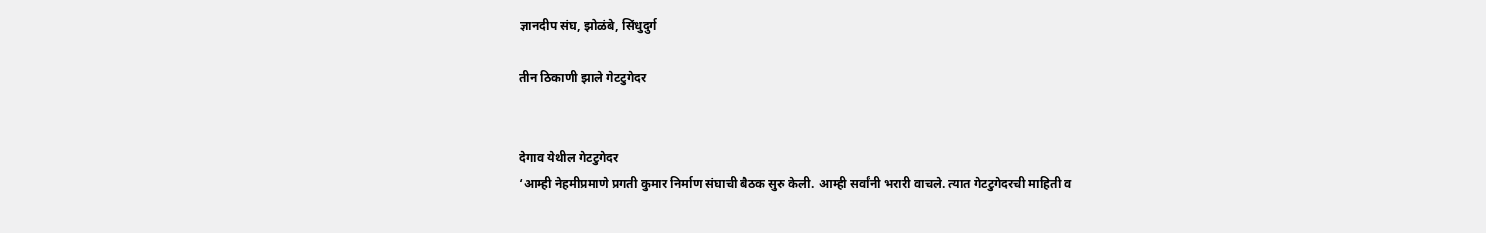ज्ञानदीप संघ, झोळंबे, सिंधुदुर्ग

तीन ठिकाणी झाले गेटटुगेदर


देगाव येथील गेटटुगेदर
‘आम्ही नेहमीप्रमाणे प्रगती कुमार निर्माण संघाची बैठक सुरु केली. आम्ही सर्वांनी भरारी वाचले. त्यात गेटटुगेदरची माहिती व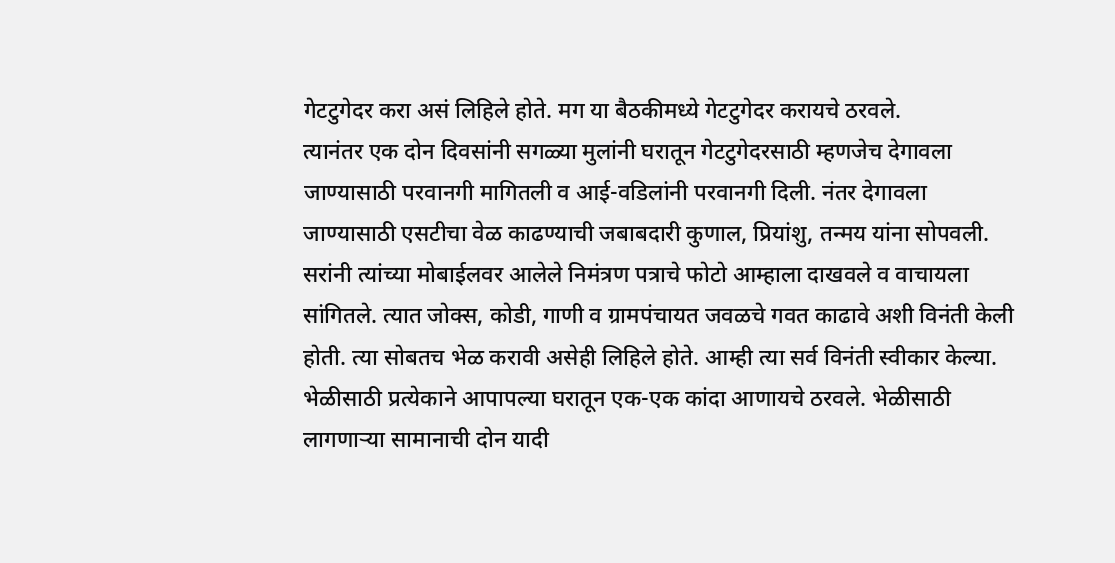गेटटुगेदर करा असं लिहिले होते. मग या बैठकीमध्ये गेटटुगेदर करायचे ठरवले.
त्यानंतर एक दोन दिवसांनी सगळ्या मुलांनी घरातून गेटटुगेदरसाठी म्हणजेच देगावला जाण्यासाठी परवानगी मागितली व आई-वडिलांनी परवानगी दिली. नंतर देगावला जाण्यासाठी एसटीचा वेळ काढण्याची जबाबदारी कुणाल, प्रियांशु, तन्मय यांना सोपवली. सरांनी त्यांच्या मोबाईलवर आलेले निमंत्रण पत्राचे फोटो आम्हाला दाखवले व वाचायला सांगितले. त्यात जोक्स, कोडी, गाणी व ग्रामपंचायत जवळचे गवत काढावे अशी विनंती केली होती. त्या सोबतच भेळ करावी असेही लिहिले होते. आम्ही त्या सर्व विनंती स्वीकार केल्या. भेळीसाठी प्रत्येकाने आपापल्या घरातून एक-एक कांदा आणायचे ठरवले. भेळीसाठी लागणाऱ्या सामानाची दोन यादी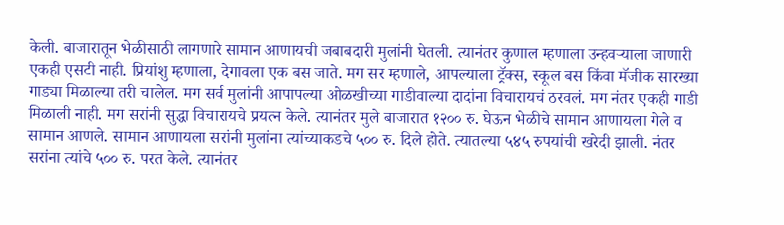केली. बाजारातून भेळीसाठी लागणारे सामान आणायची जबाबदारी मुलांनी घेतली. त्यानंतर कुणाल म्हणाला उन्हवऱ्याला जाणारी एकही एसटी नाही. प्रियांशु म्हणाला, देगावला एक बस जाते. मग सर म्हणाले, आपल्याला ट्रॅक्स, स्कूल बस किंवा मॅजीक सारख्या गाड्या मिळाल्या तरी चालेल. मग सर्व मुलांनी आपापल्या ओळखीच्या गाडीवाल्या दादांना विचारायचं ठरवलं. मग नंतर एकही गाडी मिळाली नाही. मग सरांनी सुद्धा विचारायचे प्रयत्न केले. त्यानंतर मुले बाजारात १२०० रु. घेऊन भेळीचे सामान आणायला गेले व सामान आणले. सामान आणायला सरांनी मुलांना त्यांच्याकडचे ५०० रु. दिले होते. त्यातल्या ५४५ रुपयांची खरेदी झाली. नंतर सरांना त्यांचे ५०० रु. परत केले. त्यानंतर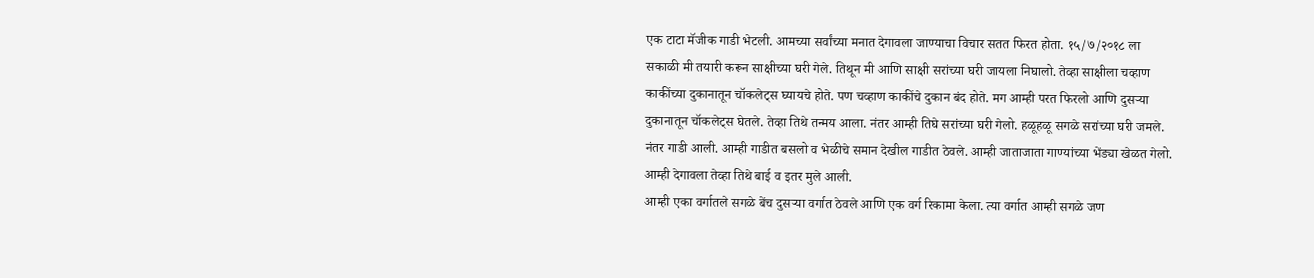एक टाटा मॅजीक गाडी भेटली. आमच्या सर्वांच्या मनात देगावला जाण्याचा विचार सतत फिरत होता. १५/७/२०१८ ला सकाळी मी तयारी करून साक्षीच्या घरी गेले. तिथून मी आणि साक्षी सरांच्या घरी जायला निघालो. तेव्हा साक्षीला चव्हाण काकींच्या दुकानातून चॉकलेट्स घ्यायचे होते. पण चव्हाण काकींचे दुकान बंद होते. मग आम्ही परत फिरलो आणि दुसऱ्या दुकानातून चॉकलेट्स घेतले. तेव्हा तिथे तन्मय आला. नंतर आम्ही तिघे सरांच्या घरी गेलो. हळूहळू सगळे सरांच्या घरी जमले. नंतर गाडी आली. आम्ही गाडीत बसलो व भेळीचे समान देखील गाडीत ठेवले. आम्ही जाताजाता गाण्यांच्या भेंड्या खेळत गेलो. आम्ही देगावला तेव्हा तिथे बाई व इतर मुले आली.
आम्ही एका वर्गातले सगळे बेंच दुसऱ्या वर्गात ठेवले आणि एक वर्ग रिकामा केला. त्या वर्गात आम्ही सगळे जण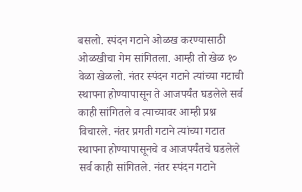बसलो. स्पंदन गटाने ओळख करण्यासाठी ओळखीचा गेम सांगितला. आम्ही तो खेळ १० वेळा खेळलो. नंतर स्पंदन गटाने त्यांच्या गटाची स्थापना होण्यापासून ते आजपर्यंत घडलेले सर्व काही सांगितले व त्याच्यावर आम्ही प्रश्न विचारले. नंतर प्रगती गटाने त्यांच्या गटात स्थापना होण्यापासूनचे व आजपर्यंतचे घडलेले सर्व काही सांगितले. नंतर स्पंदन गटाने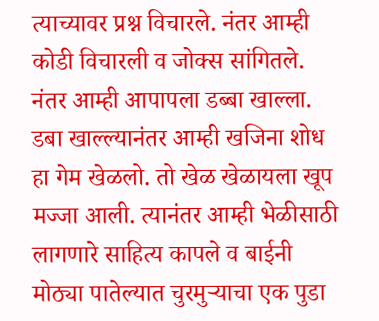त्याच्यावर प्रश्न विचारले. नंतर आम्ही कोडी विचारली व जोक्स सांगितले. नंतर आम्ही आपापला डब्बा खाल्ला. डबा खाल्ल्यानंतर आम्ही खजिना शोध हा गेम खेळलो. तो खेळ खेळायला खूप मज्जा आली. त्यानंतर आम्ही भेळीसाठी लागणारे साहित्य कापले व बाईनी मोठ्या पातेल्यात चुरमुऱ्याचा एक पुडा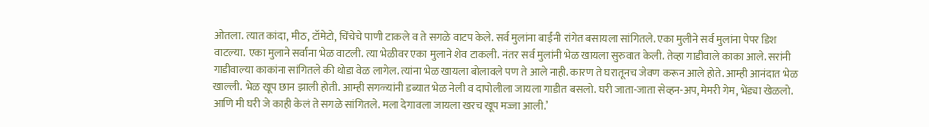ओतला. त्यात कांदा, मीठ, टॉमेटो, चिंचेचे पाणी टाकले व ते सगळे वाटप केले. सर्व मुलांना बाईंनी रांगेत बसायला सांगितले. एका मुलीने सर्व मुलांना पेपर डिश वाटल्या. एका मुलाने सर्वांना भेळ वाटली. त्या भेळीवर एका मुलाने शेव टाकली. नंतर सर्व मुलांनी भेळ खायला सुरुवात केली. तेव्हा गाडीवाले काका आले. सरांनी गाडीवाल्या काकांना सांगितले की थोडा वेळ लागेल. त्यांना भेळ खायला बोलावले पण ते आले नाही. कारण ते घरातूनच जेवण करून आले होते. आम्ही आनंदात भेळ खाल्ली. भेळ खूप छान झाली होती. आम्ही सगळ्यांनी डब्यात भेळ नेली व दापोलीला जायला गाडीत बसलो. घरी जाता-जाता सेव्हन-अप, मेमरी गेम, भेंड्या खेळलो. आणि मी घरी जे काही केलं ते सगळे सांगितले. मला देगावला जायला खरच खूप मज्जा आली.’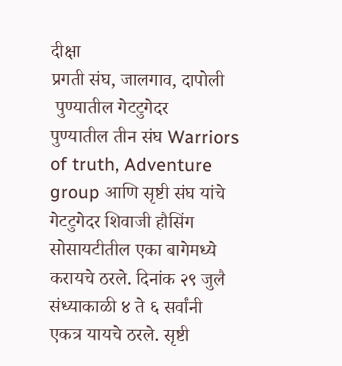दीक्षा
प्रगती संघ, जालगाव, दापोली
 पुण्यातील गेटटुगेदर
पुण्यातील तीन संघ Warriors of truth, Adventure group आणि सृष्टी संघ यांचे गेटटुगेदर शिवाजी हौसिंग सोसायटीतील एका बागेमध्ये करायचे ठरले. दिनांक २९ जुलै संध्याकाळी ४ ते ६ सर्वांनी एकत्र यायचे ठरले. सृष्टी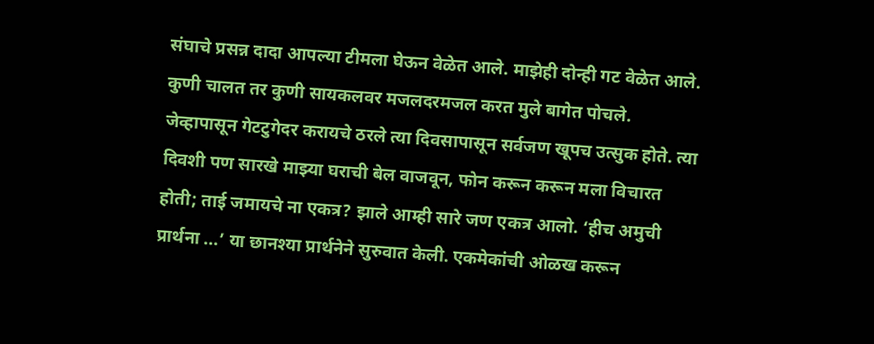संघाचे प्रसन्न दादा आपल्या टीमला घेऊन वेळेत आले. माझेही दोन्ही गट वेळेत आले. कुणी चालत तर कुणी सायकलवर मजलदरमजल करत मुले बागेत पोचले. जेव्हापासून गेटटुगेदर करायचे ठरले त्या दिवसापासून सर्वजण खूपच उत्सुक होते. त्या दिवशी पण सारखे माझ्या घराची बेल वाजवून, फोन करून करून मला विचारत होती; ताई जमायचे ना एकत्र? झाले आम्ही सारे जण एकत्र आलो. ‘हीच अमुची प्रार्थना ...’ या छानश्या प्रार्थनेने सुरुवात केली. एकमेकांची ओळख करून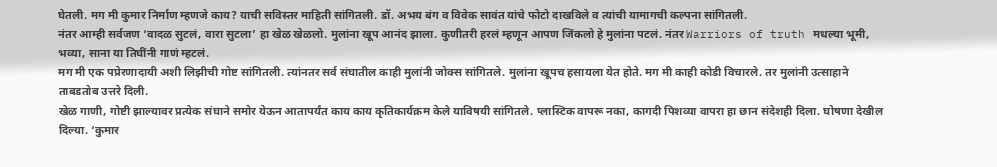घेतली. मग मी कुमार निर्माण म्हणजे काय? याची सविस्तर माहिती सांगितली. डॉ. अभय बंग व विवेक सावंत यांचे फोटो दाखविले व त्यांची यामागची कल्पना सांगितली.
नंतर आम्ही सर्वजण ‘वादळ सुटलं, वारा सुटला’ हा खेळ खेळलो. मुलांना खूप आनंद झाला. कुणीतरी हरलं म्हणून आपण जिंकलो हे मुलांना पटलं. नंतर Warriors of truth मधल्या भूमी, भव्या, साना या तिघींनी गाणं म्हटलं.
मग मी एक पप्रेरणादायी अशी लिझीची गोष्ट सांगितली. त्यांनतर सर्व संघातील काही मुलांनी जोक्स सांगितले. मुलांना खूपच हसायला येत होते. मग मी काही कोडी विचारले. तर मुलांनी उत्साहाने ताबडतोब उत्तरे दिली.
खेळ गाणी, गोष्टी झाल्यावर प्रत्येक संघाने समोर येऊन आतापर्यंत काय काय कृतिकार्यक्रम केले याविषयी सांगितले. प्लास्टिक वापरू नका, कागदी पिशव्या वापरा हा छान संदेशही दिला. घोषणा देखील दिल्या. ‘कुमार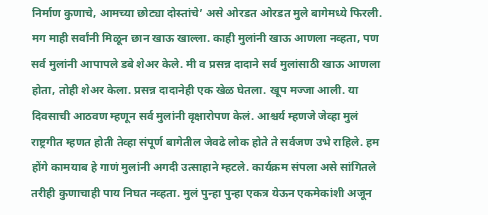निर्माण कुणाचे, आमच्या छोट्या दोस्तांचे’ असे ओरडत ओरडत मुले बागेमध्ये फिरली. मग माही सर्वांनी मिळून छान खाऊ खाल्ला. काही मुलांनी खाऊ आणला नव्हता, पण सर्व मुलांनी आपापले डबे शेअर केले. मी व प्रसन्न दादाने सर्व मुलांसाठी खाऊ आणला होता, तोही शेअर केला. प्रसन्न दादानेही एक खेळ घेतला. खूप मज्जा आली. या दिवसाची आठवण म्हणून सर्व मुलांनी वृक्षारोपण केलं. आश्चर्य म्हणजे जेव्हा मुलं राष्ट्रगीत म्हणत होती तेव्हा संपूर्ण बागेतील जेवढे लोक होते ते सर्वजण उभे राहिले. हम होंगे कामयाब हे गाणं मुलांनी अगदी उत्साहाने म्हटले. कार्यक्रम संपला असे सांगितले तरीही कुणाचाही पाय निघत नव्हता. मुलं पुन्हा पुन्हा एकत्र येऊन एकमेकांशी अजून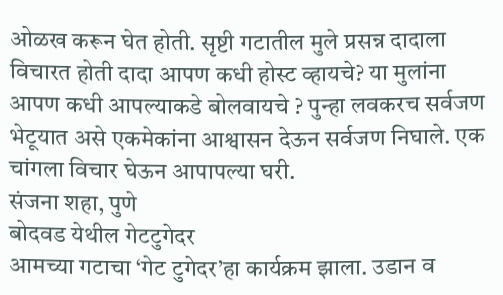ओळख करून घेत होती. सृष्टी गटातील मुले प्रसन्न दादाला विचारत होती दादा आपण कधी होस्ट व्हायचे? या मुलांना आपण कधी आपल्याकडे बोलवायचे ? पुन्हा लवकरच सर्वजण भेटूयात असे एकमेकांना आश्वासन देऊन सर्वजण निघाले. एक चांगला विचार घेऊन आपापल्या घरी.
संजना शहा, पुणे
बोदवड येथील गेटटुगेदर
आमच्या गटाचा ‘गेट टुगेदर’हा कार्यक्रम झाला. उडान व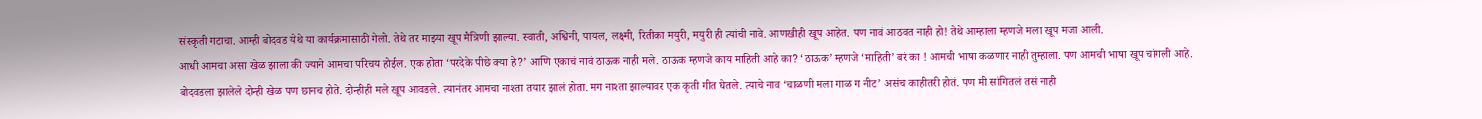संस्कृती गटाचा. आम्ही बोदवड येथे या कार्यक्रमासाठी गेलो. तेथे तर माझ्या खूप मैत्रिणी झाल्या. स्वाती, अश्विनी, पायल, लक्ष्मी, रितीका मयुरी, मयुरी ही त्यांची नावे. आणखीही खूप आहेत. पण नावं आठवत नाही हो! तेथे आम्हाला म्हणजे मला खूप मजा आली.
आधी आमचा असा खेळ झाला की ज्याने आमचा परिचय होईल. एक होता ‘परदेके पीछे क्या हे?’ आणि एकाचं नावं ठाऊक नाही मले. ठाऊक म्हणजे काय माहिती आहे का? ‘ठाऊक’ म्हणजे ‘माहिती’ बरं का ! आमची भाषा कळणार नाही तुम्हाला. पण आमची भाषा खूप चांगली आहे.
बोदवडला झालेले दोन्ही खेळ पण छानच होते. दोन्हीही मले खूप आवडले. त्यानंतर आमचा नाश्ता तयार झालं होता. मग नाश्ता झाल्यावर एक कृती गीत घेतले. त्याचे नाव ‘चाळणी मला गाळ ग नीट’ असंच काहीतरी होतं. पण मी सांगितलं तसं नाही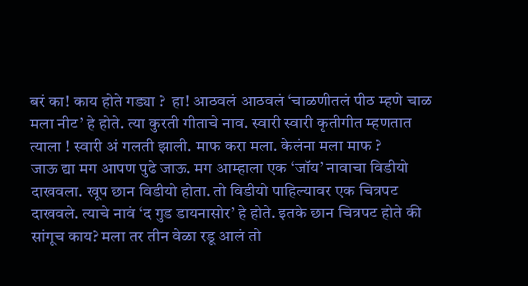बरं का! काय होते गड्या ?  हा! आठवलं आठवलं ‘चाळणीतलं पीठ म्हणे चाळ मला नीट’ हे होते. त्या कुरती गीताचे नाव. स्वारी स्वारी कृतीगीत म्हणतात त्याला ! स्वारी अं गलती झाली. माफ करा मला. केलंना मला माफ ?
जाऊ द्या मग आपण पुढे जाऊ. मग आम्हाला एक ‘जॉय’ नावाचा विडीयो दाखवला. खूप छान विडीयो होता. तो विडीयो पाहिल्यावर एक चित्रपट दाखवले. त्याचे नावं ‘द गुड डायनासोर’ हे होते. इतके छान चित्रपट होते की सांगूच काय? मला तर तीन वेळा रडू आलं तो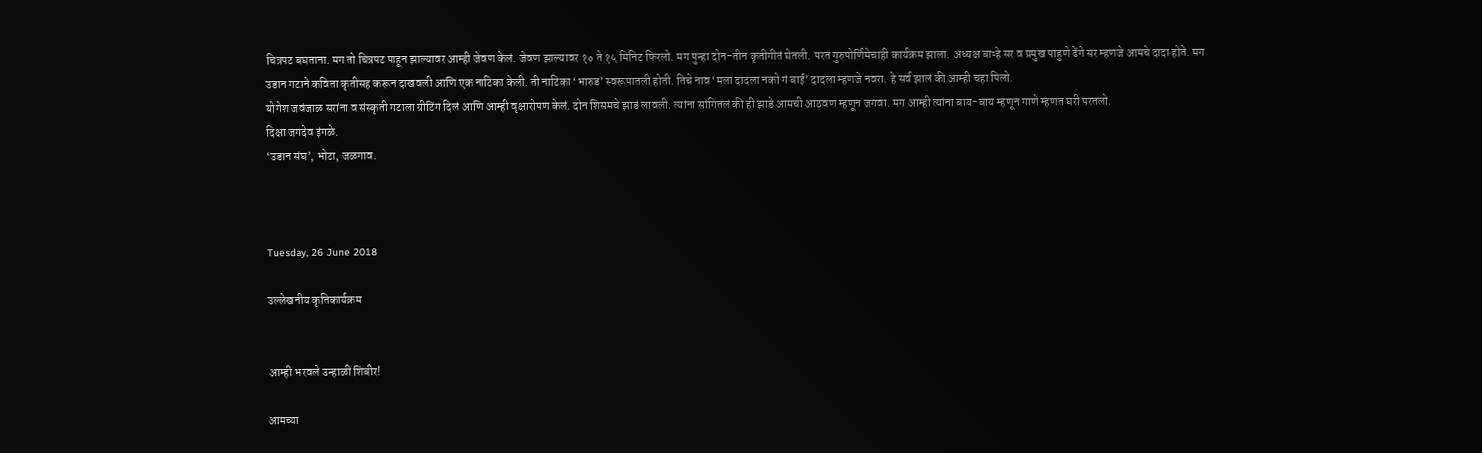चित्रपट बघताना. मग तो चित्रपट पाहून झाल्यावर आम्ही जेवण केलं. जेवण झाल्यावर १० ते १५ मिनिट फिरलो. मग पुन्हा दोन-तीन कृतीगीतं घेतली. परत गुरुपोर्णिमेचाही कार्यक्रम झाला. अध्यक्ष बाऱ्हे सर व प्रमुख पाहुणे ढेंगे सर म्हणजे आमचे दादा होते. मग उडान गटाने कविता कृतीसह करून दाखवली आणि एक नाटिका केली. ती नाटिका ‘भारुड’ स्वरूपातली होती. तिचे नाव ‘मला दादला नको गं बाई’ दादला म्हणजे नवरा. हे सर्व झालं की आम्ही चहा पिलो.
योगेश जवंजाळ सरांना व संस्कृती गटाला ग्रीटिंग दिलं आणि आम्ही वृक्षारोपण केलं. दोन शिसमचे झाडं लावली. त्यांना सांगितलं की ही झाडे आमची आठवण म्हणून जगवा. मग आम्ही त्यांना बाय-बाय म्हणून गाणे म्हणत घरी परतलो.
दिक्षा जगदेव इंगळे.
‘उडान संघ’, भोटा, जळगाव.



Tuesday, 26 June 2018

उल्लेखनीय कृतिकार्यक्रम


आम्ही भरवले उन्हाळी शिबीर!

आमच्या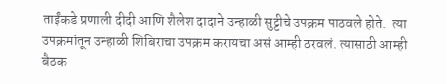ताईंकडे प्रणाली दीदी आणि शैलेश दादाने उन्हाळी सुट्टीचे उपक्रम पाठवले होते.  त्या उपक्रमांतून उन्हाळी शिबिराचा उपक्रम करायचा असं आम्ही ठरवलं. त्यासाठी आम्ही बैठक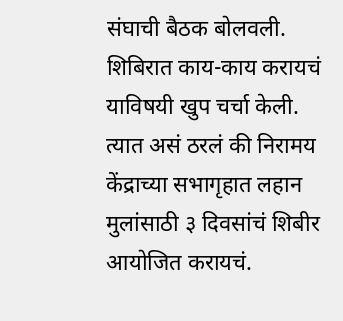संघाची बैठक बोलवली. शिबिरात काय-काय करायचं याविषयी खुप चर्चा केली. त्यात असं ठरलं की निरामय केंद्राच्या सभागृहात लहान मुलांसाठी ३ दिवसांचं शिबीर आयोजित करायचं.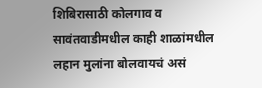शिबिरासाठी कोलगाव व सावंतवाडीमधील काही शाळांमधील लहान मुलांना बोलवायचं असं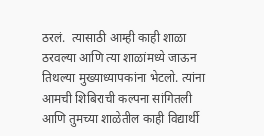ठरलं.  त्यासाठी आम्ही काही शाळा ठरवल्या आणि त्या शाळांमध्ये जाऊन तिथल्या मुख्याध्यापकांना भेटलो. त्यांना आमची शिबिराची कल्पना सांगितली आणि तुमच्या शाळेतील काही विद्यार्थी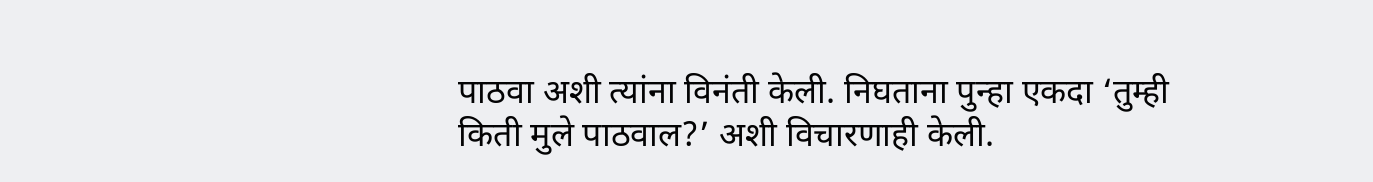पाठवा अशी त्यांना विनंती केली. निघताना पुन्हा एकदा ‘तुम्ही किती मुले पाठवाल?’ अशी विचारणाही केली.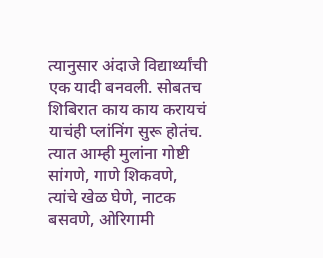त्यानुसार अंदाजे विद्यार्थ्यांची एक यादी बनवली. सोबतच शिबिरात काय काय करायचं याचंही प्लांनिंग सुरू होतंच. त्यात आम्ही मुलांना गोष्टी सांगणे, गाणे शिकवणे, त्यांचे खेळ घेणे, नाटक बसवणे, ओरिगामी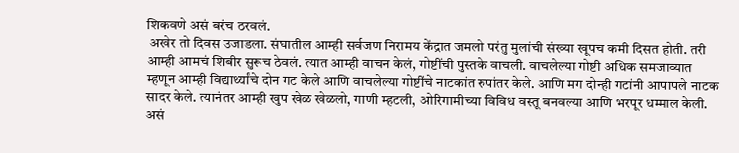शिकवणे असं बरंच ठरवलं.
 अखेर तो दिवस उजाडला. संघातील आम्ही सर्वजण निरामय केंद्रात जमलो परंतु मुलांची संख्या खूपच कमी दिसत होती. तरी आम्ही आमचं शिबीर सुरूच ठेवलं. त्यात आम्ही वाचन केलं, गोष्टींची पुस्तके वाचली. वाचलेल्या गोष्टी अधिक समजाव्यात म्हणून आम्ही विद्यार्थ्यांचे दोन गट केले आणि वाचलेल्या गोष्टींचे नाटकांत रुपांतर केले. आणि मग दोन्ही गटांनी आपापले नाटक सादर केले. त्यानंतर आम्ही खुप खेळ खेळलो, गाणी म्हटली, ओरिगामीच्या विविध वस्तू बनवल्या आणि भरपूर धम्माल केली.
असं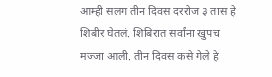आम्ही सलग तीन दिवस दररोज ३ तास हे शिबीर घेतलं. शिबिरात सर्वांना खुपच मज्जा आली. तीन दिवस कसे गेले हे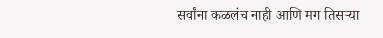सर्वांना कळलंच नाही आणि मग तिसऱ्या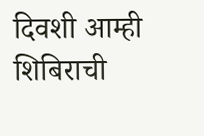दिवशी आम्ही शिबिराची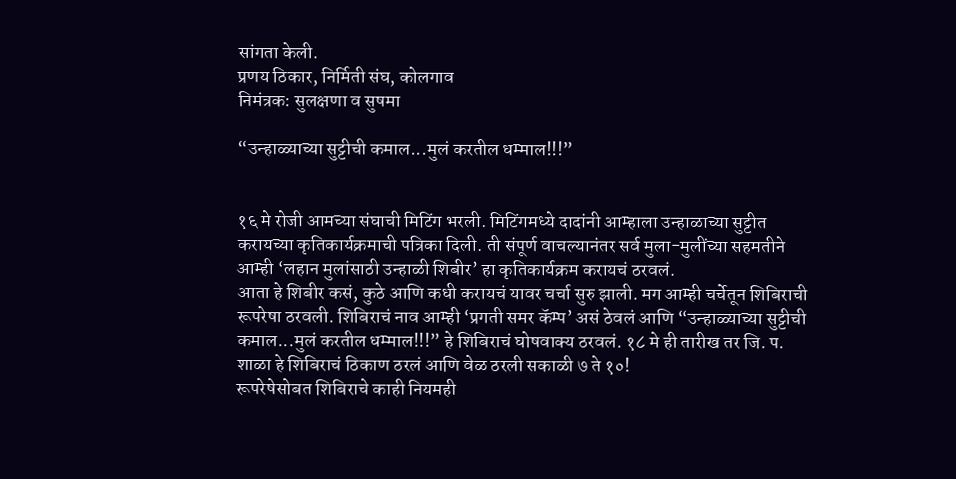सांगता केली.
प्रणय ठिकार, निर्मिती संघ, कोलगाव
निमंत्रक: सुलक्षणा व सुषमा

“उन्हाळ्याच्या सुट्टीची कमाल...मुलं करतील धम्माल!!!”


१६ मे रोजी आमच्या संघाची मिटिंग भरली. मिटिंगमध्ये दादांनी आम्हाला उन्हाळाच्या सुट्टीत करायच्या कृतिकार्यक्रमाची पत्रिका दिली. ती संपूर्ण वाचल्यानंतर सर्व मुला-मुलींच्या सहमतीने आम्ही ‘लहान मुलांसाठी उन्हाळी शिबीर’ हा कृतिकार्यक्रम करायचं ठरवलं.
आता हे शिबीर कसं, कुठे आणि कधी करायचं यावर चर्चा सुरु झाली. मग आम्ही चर्चेतून शिबिराची रूपरेषा ठरवली. शिबिराचं नाव आम्ही ‘प्रगती समर कॅम्प’ असं ठेवलं आणि “उन्हाळ्याच्या सुट्टीची कमाल...मुलं करतील धम्माल!!!” हे शिबिराचं घोषवाक्य ठरवलं. १८ मे ही तारीख तर जि. प. शाळा हे शिबिराचं ठिकाण ठरलं आणि वेळ ठरली सकाळी ७ ते १०!
रूपरेषेसोबत शिबिराचे काही नियमही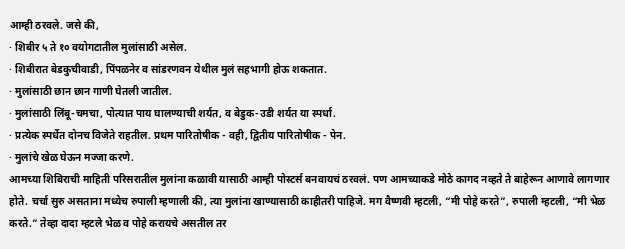आम्ही ठरवले. जसे की,
· शिबीर ५ ते १० वयोगटातील मुलांसाठी असेल.
· शिबीरात बेडकुचीवाडी, पिंपळनेर व सांडरणवन येथील मुलं सहभागी होऊ शकतात.
· मुलांसाठी छान छान गाणी घेतली जातील.
· मुलांसाठी लिंबू-चमचा, पोत्यात पाय घालण्याची शर्यत, व बेडुक-उडी शर्यत या स्पर्धा.
· प्रत्येक स्पर्धेत दोनच विजेते राहतील. प्रथम पारितोषीक - वही, द्वितीय पारितोषीक - पेन.
· मुलांचे खेळ घेऊन मज्जा करणे.
आमच्या शिबिराची माहिती परिसरातील मुलांना कळावी यासाठी आम्ही पोस्टर्स बनवायचं ठरवलं. पण आमच्याकडे मोठे कागद नव्हते ते बाहेरून आणावे लागणार होते. चर्चा सुरु असताना मध्येच रुपाली म्हणाली की, त्या मुलांना खाण्यासाठी काहीतरी पाहिजे. मग वैष्णवी म्हटली, “मी पोहे करते”, रुपाली म्हटली, “मी भेळ करते.” तेव्हा दादा म्हटले भेळ व पोहे करायचे असतील तर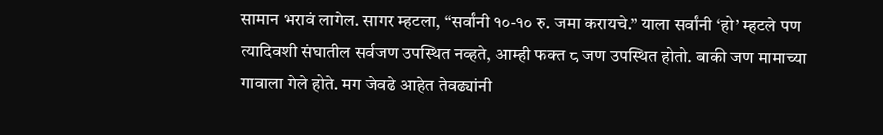सामान भरावं लागेल. सागर म्हटला, “सर्वांनी १०-१० रु. जमा करायचे.” याला सर्वांनी ‘हो’ म्हटले पण त्यादिवशी संघातील सर्वजण उपस्थित नव्हते, आम्ही फक्त ८ जण उपस्थित होतो. बाकी जण मामाच्या गावाला गेले होते. मग जेवढे आहेत तेवढ्यांनी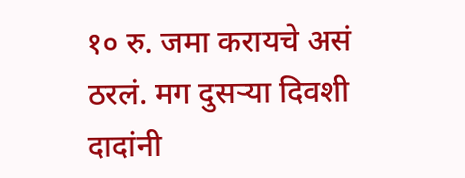१० रु. जमा करायचे असं ठरलं. मग दुसऱ्या दिवशी दादांनी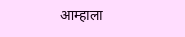आम्हाला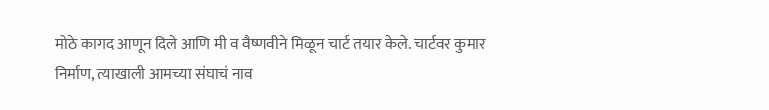मोठे कागद आणून दिले आणि मी व वैष्णवीने मिळून चार्ट तयार केले. चार्टवर कुमार निर्माण, त्याखाली आमच्या संघाचं नाव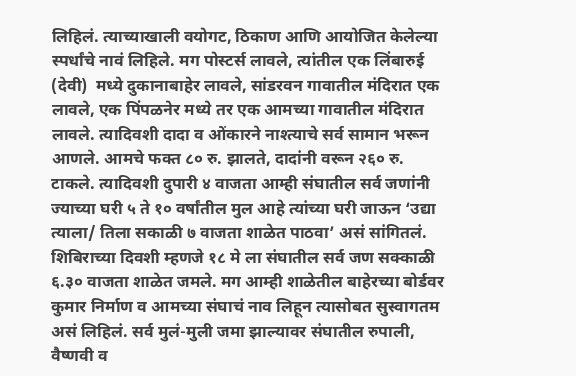लिहिलं. त्याच्याखाली वयोगट, ठिकाण आणि आयोजित केलेल्या स्पर्धांचे नावं लिहिले. मग पोस्टर्स लावले, त्यांतील एक लिंबारुई (देवी)  मध्ये दुकानाबाहेर लावले, सांडरवन गावातील मंदिरात एक लावले, एक पिंपळनेर मध्ये तर एक आमच्या गावातील मंदिरात लावले. त्यादिवशी दादा व ओंकारने नाश्त्याचे सर्व सामान भरून आणले. आमचे फक्त ८० रु. झालते, दादांनी वरून २६० रु. टाकले. त्यादिवशी दुपारी ४ वाजता आम्ही संघातील सर्व जणांनी ज्याच्या घरी ५ ते १० वर्षांतील मुल आहे त्यांच्या घरी जाऊन ‘उद्या त्याला/ तिला सकाळी ७ वाजता शाळेत पाठवा’ असं सांगितलं.
शिबिराच्या दिवशी म्हणजे १८ मे ला संघातील सर्व जण सक्काळी ६.३० वाजता शाळेत जमले. मग आम्ही शाळेतील बाहेरच्या बोर्डवर कुमार निर्माण व आमच्या संघाचं नाव लिहून त्यासोबत सुस्वागतम असं लिहिलं. सर्व मुलं-मुली जमा झाल्यावर संघातील रुपाली, वैष्णवी व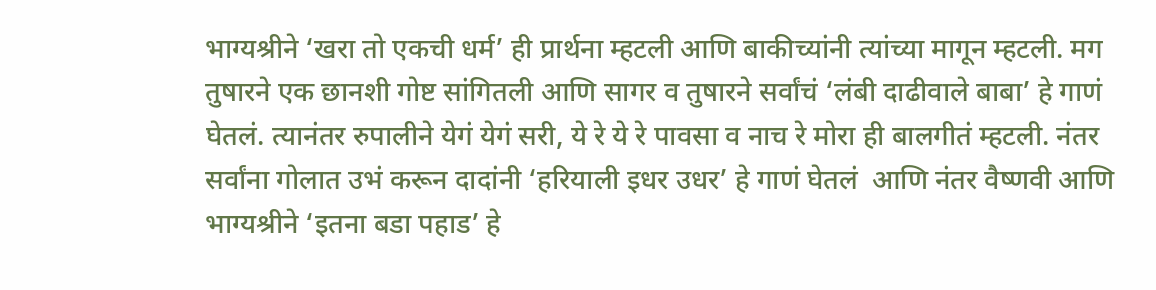भाग्यश्रीने ‘खरा तो एकची धर्म’ ही प्रार्थना म्हटली आणि बाकीच्यांनी त्यांच्या मागून म्हटली. मग तुषारने एक छानशी गोष्ट सांगितली आणि सागर व तुषारने सर्वांचं ‘लंबी दाढीवाले बाबा’ हे गाणं घेतलं. त्यानंतर रुपालीने येगं येगं सरी, ये रे ये रे पावसा व नाच रे मोरा ही बालगीतं म्हटली. नंतर सर्वांना गोलात उभं करून दादांनी ‘हरियाली इधर उधर’ हे गाणं घेतलं  आणि नंतर वैष्णवी आणि भाग्यश्रीने ‘इतना बडा पहाड’ हे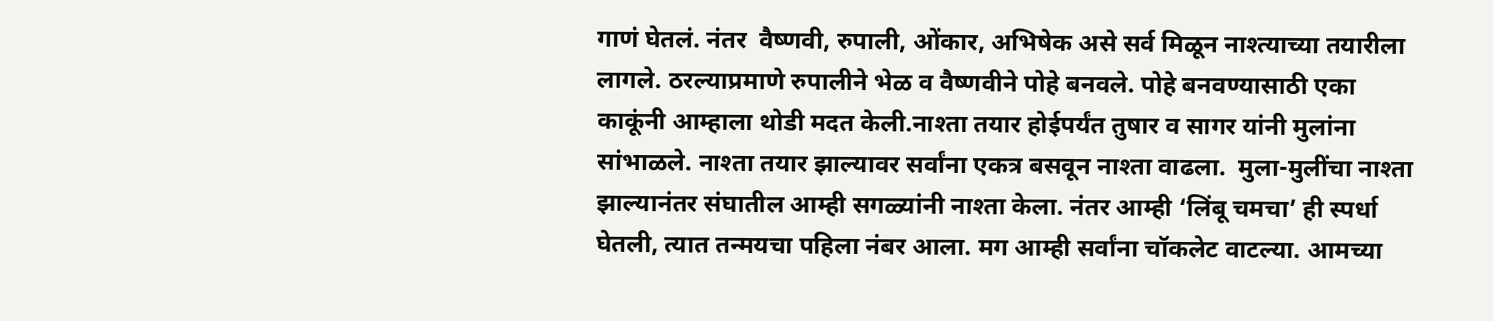गाणं घेतलं. नंतर  वैष्णवी, रुपाली, ओंकार, अभिषेक असे सर्व मिळून नाश्त्याच्या तयारीला लागले. ठरल्याप्रमाणे रुपालीने भेळ व वैष्णवीने पोहे बनवले. पोहे बनवण्यासाठी एका काकूंनी आम्हाला थोडी मदत केली.नाश्ता तयार होईपर्यंत तुषार व सागर यांनी मुलांना सांभाळले. नाश्ता तयार झाल्यावर सर्वांना एकत्र बसवून नाश्ता वाढला.  मुला-मुलींचा नाश्ता झाल्यानंतर संघातील आम्ही सगळ्यांनी नाश्ता केला. नंतर आम्ही ‘लिंबू चमचा’ ही स्पर्धा घेतली, त्यात तन्मयचा पहिला नंबर आला. मग आम्ही सर्वांना चॉकलेट वाटल्या. आमच्या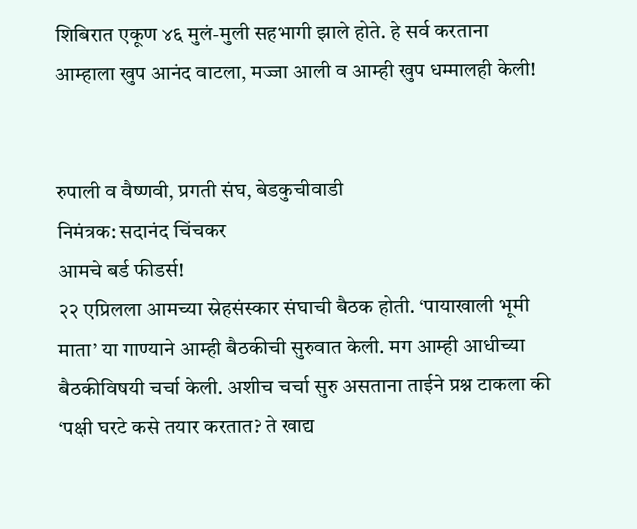शिबिरात एकूण ४६ मुलं-मुली सहभागी झाले होते. हे सर्व करताना आम्हाला खुप आनंद वाटला, मज्जा आली व आम्ही खुप धम्मालही केली!


रुपाली व वैष्णवी, प्रगती संघ, बेडकुचीवाडी
निमंत्रक: सदानंद चिंचकर
आमचे बर्ड फीडर्स!
२२ एप्रिलला आमच्या स्नेहसंस्कार संघाची बैठक होती. ‘पायाखाली भूमी माता’ या गाण्याने आम्ही बैठकीची सुरुवात केली. मग आम्ही आधीच्या बैठकीविषयी चर्चा केली. अशीच चर्चा सुरु असताना ताईने प्रश्न टाकला की ‘पक्षी घरटे कसे तयार करतात? ते खाद्य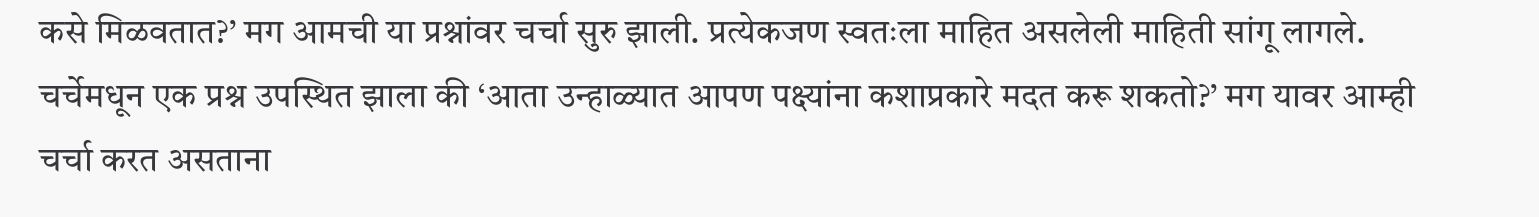कसे मिळवतात?’ मग आमची या प्रश्नांवर चर्चा सुरु झाली. प्रत्येकजण स्वतःला माहित असलेली माहिती सांगू लागले. चर्चेमधून एक प्रश्न उपस्थित झाला की ‘आता उन्हाळ्यात आपण पक्ष्यांना कशाप्रकारे मदत करू शकतो?’ मग यावर आम्ही चर्चा करत असताना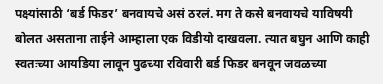पक्ष्यांसाठी ‘बर्ड फिडर’ बनवायचे असं ठरलं. मग ते कसे बनवायचे याविषयी बोलत असताना ताईने आम्हाला एक विडीयो दाखवला. त्यात बघुन आणि काही स्वतःच्या आयडिया लावून पुढच्या रविवारी बर्ड फिडर बनवून जवळच्या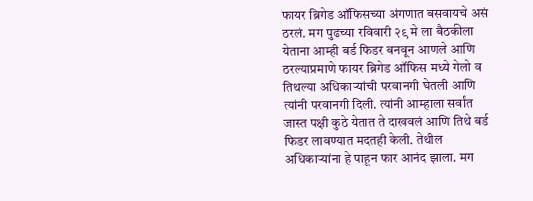फायर ब्रिगेड ऑफिसच्या अंगणात बसवायचे असं ठरलं. मग पुढच्या रविवारी २९ मे ला बैठकीला येताना आम्ही बर्ड फिडर बनवून आणले आणि ठरल्याप्रमाणे फायर ब्रिगेड ऑफिस मध्ये गेलो व तिथल्या अधिकाऱ्यांची परवानगी घेतली आणि त्यांनी परवानगी दिली. त्यांनी आम्हाला सर्वांत जास्त पक्षी कुठे येतात ते दाखवलं आणि तिथे बर्ड फिडर लावण्यात मदतही केली. तेथील अधिकाऱ्यांना हे पाहून फार आनंद झाला. मग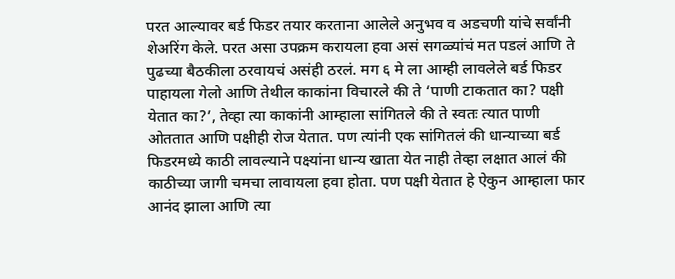परत आल्यावर बर्ड फिडर तयार करताना आलेले अनुभव व अडचणी यांचे सर्वांनी शेअरिंग केले. परत असा उपक्रम करायला हवा असं सगळ्यांचं मत पडलं आणि ते पुढच्या बैठकीला ठरवायचं असंही ठरलं. मग ६ मे ला आम्ही लावलेले बर्ड फिडर पाहायला गेलो आणि तेथील काकांना विचारले की ते ‘पाणी टाकतात का? पक्षी येतात का?’, तेव्हा त्या काकांनी आम्हाला सांगितले की ते स्वतः त्यात पाणी ओततात आणि पक्षीही रोज येतात. पण त्यांनी एक सांगितलं की धान्याच्या बर्ड फिडरमध्ये काठी लावल्याने पक्ष्यांना धान्य खाता येत नाही तेव्हा लक्षात आलं की काठीच्या जागी चमचा लावायला हवा होता. पण पक्षी येतात हे ऐकुन आम्हाला फार आनंद झाला आणि त्या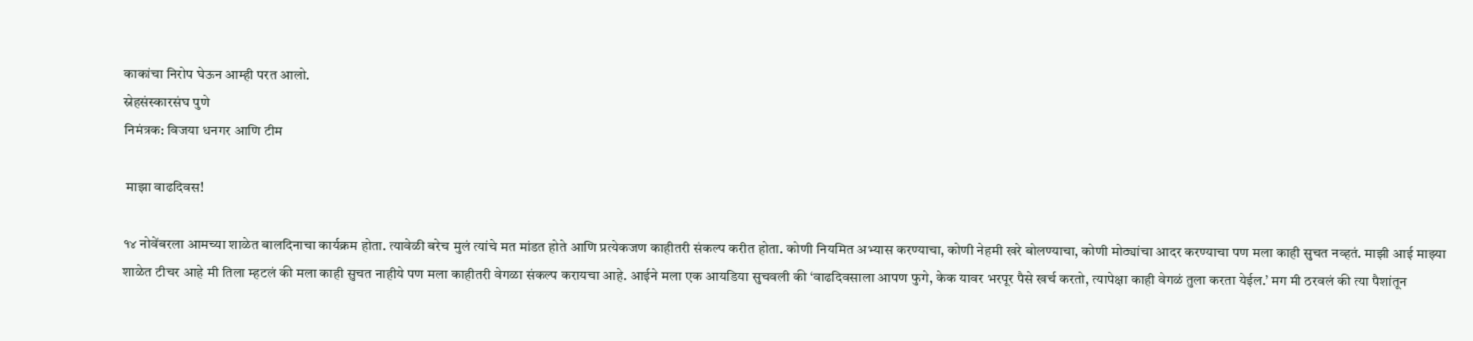काकांचा निरोप घेऊन आम्ही परत आलो.
स्नेहसंस्कारसंघ पुणे
निमंत्रक: विजया धनगर आणि टीम

 माझा वाढदिवस!

१४ नोवेंबरला आमच्या शाळेत बालदिनाचा कार्यक्रम होता. त्यावेळी बरेच मुलं त्यांचे मत मांडत होते आणि प्रत्येकजण काहीतरी संकल्प करीत होता. कोणी नियमित अभ्यास करण्याचा, कोणी नेहमी खरे बोलण्याचा, कोणी मोठ्यांचा आदर करण्याचा पण मला काही सुचत नव्हतं. माझी आई माझ्या शाळेत टीचर आहे मी तिला म्हटलं की मला काही सुचत नाहीये पण मला काहीतरी वेगळा संकल्प करायचा आहे. आईने मला एक आयडिया सुचवली की ‘वाढदिवसाला आपण फुगे, केक यावर भरपूर पैसे खर्च करतो, त्यापेक्षा काही वेगळं तुला करता येईल.’ मग मी ठरवलं की त्या पैशांतून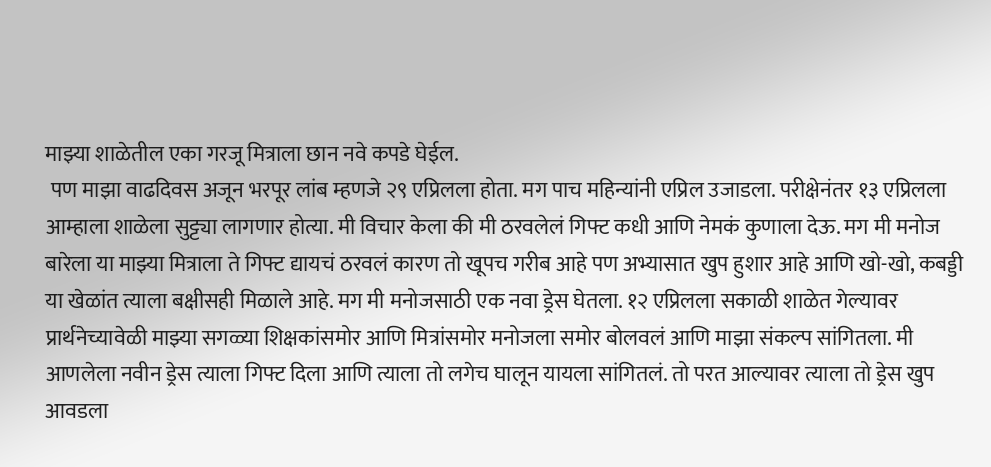माझ्या शाळेतील एका गरजू मित्राला छान नवे कपडे घेईल.
 पण माझा वाढदिवस अजून भरपूर लांब म्हणजे २९ एप्रिलला होता. मग पाच महिन्यांनी एप्रिल उजाडला. परीक्षेनंतर १३ एप्रिलला आम्हाला शाळेला सुट्ट्या लागणार होत्या. मी विचार केला की मी ठरवलेलं गिफ्ट कधी आणि नेमकं कुणाला देऊ. मग मी मनोज बारेला या माझ्या मित्राला ते गिफ्ट द्यायचं ठरवलं कारण तो खूपच गरीब आहे पण अभ्यासात खुप हुशार आहे आणि खो-खो, कबड्डी या खेळांत त्याला बक्षीसही मिळाले आहे. मग मी मनोजसाठी एक नवा ड्रेस घेतला. १२ एप्रिलला सकाळी शाळेत गेल्यावर प्रार्थनेच्यावेळी माझ्या सगळ्या शिक्षकांसमोर आणि मित्रांसमोर मनोजला समोर बोलवलं आणि माझा संकल्प सांगितला. मी आणलेला नवीन ड्रेस त्याला गिफ्ट दिला आणि त्याला तो लगेच घालून यायला सांगितलं. तो परत आल्यावर त्याला तो ड्रेस खुप आवडला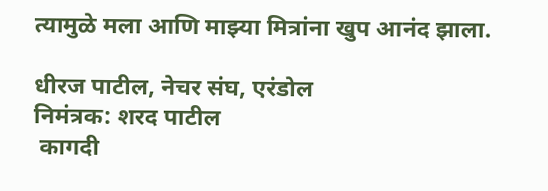त्यामुळे मला आणि माझ्या मित्रांना खुप आनंद झाला.

धीरज पाटील, नेचर संघ, एरंडोल
निमंत्रक: शरद पाटील
 कागदी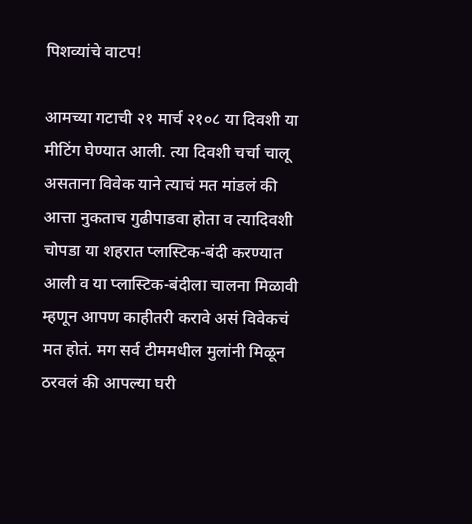पिशव्यांचे वाटप!

आमच्या गटाची २१ मार्च २१०८ या दिवशी या मीटिंग घेण्यात आली. त्या दिवशी चर्चा चालू असताना विवेक याने त्याचं मत मांडलं की आत्ता नुकताच गुढीपाडवा होता व त्यादिवशी चोपडा या शहरात प्लास्टिक-बंदी करण्यात आली व या प्लास्टिक-बंदीला चालना मिळावी म्हणून आपण काहीतरी करावे असं विवेकचं मत होतं. मग सर्व टीममधील मुलांनी मिळून ठरवलं की आपल्या घरी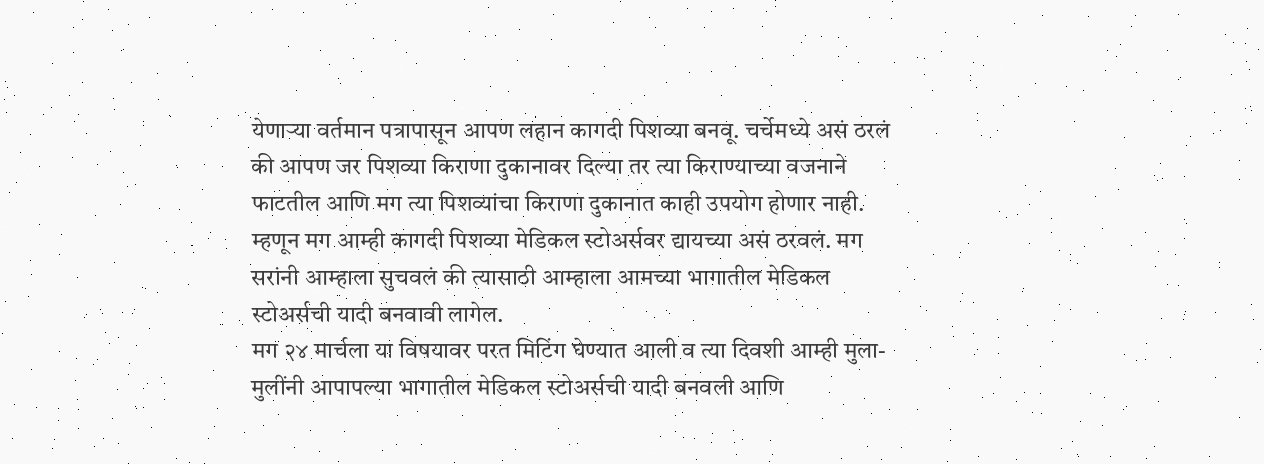येणाऱ्या वर्तमान पत्रापासून आपण लहान कागदी पिशव्या बनवू. चर्चेमध्ये असं ठरलं की आपण जर पिशव्या किराणा दुकानावर दिल्या तर त्या किराण्याच्या वजनाने फाटतील आणि मग त्या पिशव्यांचा किराणा दुकानात काही उपयोग होणार नाही. म्हणून मग आम्ही कागदी पिशव्या मेडिकल स्टोअर्सवर द्यायच्या असं ठरवलं. मग सरांनी आम्हाला सुचवलं की त्यासाठी आम्हाला आमच्या भागातील मेडिकल स्टोअर्सची यादी बनवावी लागेल.
मग २४ मार्चला या विषयावर परत मिटिंग घेण्यात आली व त्या दिवशी आम्ही मुला-मुलींनी आपापल्या भागातील मेडिकल स्टोअर्सची यादी बनवली आणि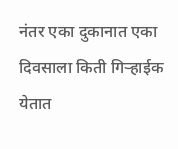नंतर एका दुकानात एका दिवसाला किती गिऱ्हाईक येतात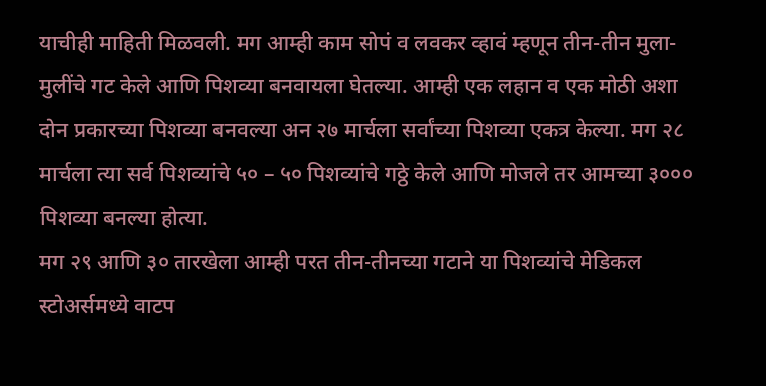याचीही माहिती मिळवली. मग आम्ही काम सोपं व लवकर व्हावं म्हणून तीन-तीन मुला-मुलींचे गट केले आणि पिशव्या बनवायला घेतल्या. आम्ही एक लहान व एक मोठी अशा दोन प्रकारच्या पिशव्या बनवल्या अन २७ मार्चला सर्वांच्या पिशव्या एकत्र केल्या. मग २८ मार्चला त्या सर्व पिशव्यांचे ५० – ५० पिशव्यांचे गठ्ठे केले आणि मोजले तर आमच्या ३००० पिशव्या बनल्या होत्या.
मग २९ आणि ३० तारखेला आम्ही परत तीन-तीनच्या गटाने या पिशव्यांचे मेडिकल स्टोअर्समध्ये वाटप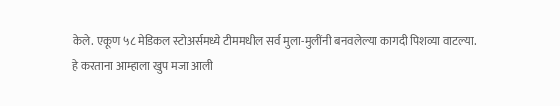केले. एकूण ५८ मेडिकल स्टोअर्समध्ये टीममधील सर्व मुला-मुलींनी बनवलेल्या कागदी पिशव्या वाटल्या.
हे करताना आम्हाला खुप मजा आली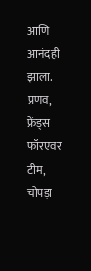आणि आनंदही झाला.
प्रणव, फ्रेंड्स फॉरएवर टीम, चोपड़ा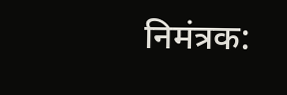निमंत्रक: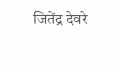जितेंद्र देवरे